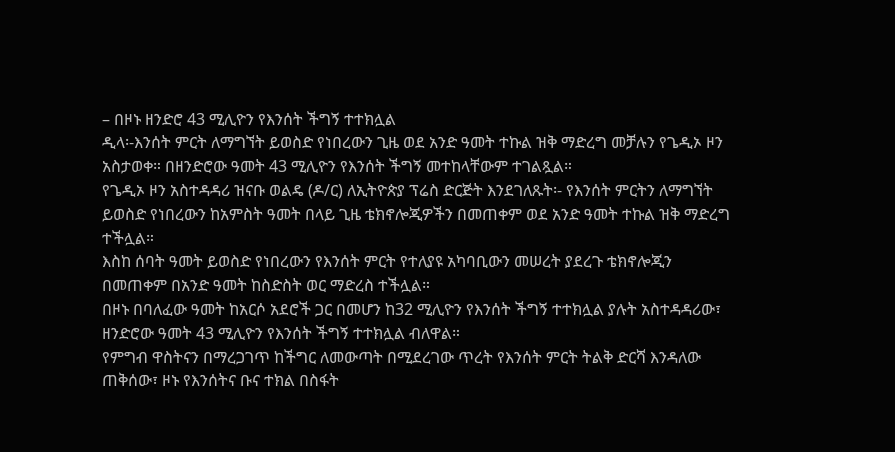– በዞኑ ዘንድሮ 43 ሚሊዮን የእንሰት ችግኝ ተተክሏል
ዲላ፡-እንሰት ምርት ለማግኘት ይወስድ የነበረውን ጊዜ ወደ አንድ ዓመት ተኩል ዝቅ ማድረግ መቻሉን የጌዲኦ ዞን አስታወቀ። በዘንድሮው ዓመት 43 ሚሊዮን የእንሰት ችግኝ መተከላቸውም ተገልጿል።
የጌዲኦ ዞን አስተዳዳሪ ዝናቡ ወልዴ (ዶ/ር) ለኢትዮጵያ ፕሬስ ድርጅት እንደገለጹት፡- የእንሰት ምርትን ለማግኘት ይወስድ የነበረውን ከአምስት ዓመት በላይ ጊዜ ቴክኖሎጂዎችን በመጠቀም ወደ አንድ ዓመት ተኩል ዝቅ ማድረግ ተችሏል።
እስከ ሰባት ዓመት ይወስድ የነበረውን የእንሰት ምርት የተለያዩ አካባቢውን መሠረት ያደረጉ ቴክኖሎጂን በመጠቀም በአንድ ዓመት ከስድስት ወር ማድረስ ተችሏል።
በዞኑ በባለፈው ዓመት ከአርሶ አደሮች ጋር በመሆን ከ32 ሚሊዮን የእንሰት ችግኝ ተተክሏል ያሉት አስተዳዳሪው፣ ዘንድሮው ዓመት 43 ሚሊዮን የእንሰት ችግኝ ተተክሏል ብለዋል።
የምግብ ዋስትናን በማረጋገጥ ከችግር ለመውጣት በሚደረገው ጥረት የእንሰት ምርት ትልቅ ድርሻ እንዳለው ጠቅሰው፣ ዞኑ የእንሰትና ቡና ተክል በስፋት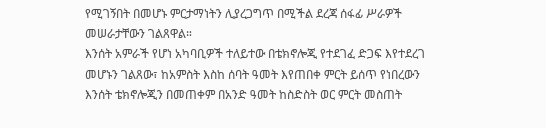የሚገኝበት በመሆኑ ምርታማነትን ሊያረጋግጥ በሚችል ደረጃ ሰፋፊ ሥራዎች መሠራታቸውን ገልጸዋል።
እንሰት አምራች የሆነ አካባቢዎች ተለይተው በቴክኖሎጂ የተደገፈ ድጋፍ እየተደረገ መሆኑን ገልጸው፣ ከአምስት እስከ ሰባት ዓመት እየጠበቀ ምርት ይሰጥ የነበረውን እንሰት ቴክኖሎጂን በመጠቀም በአንድ ዓመት ከስድስት ወር ምርት መስጠት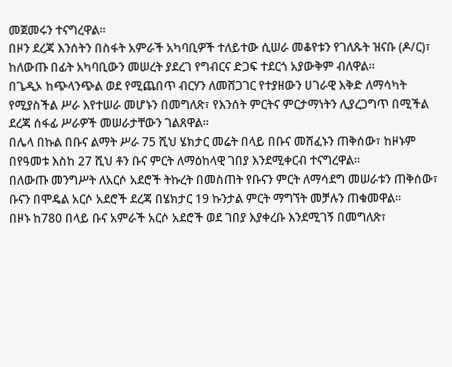መጀመሩን ተናግረዋል።
በዞን ደረጃ እንሰትን በስፋት አምራች አካባቢዎች ተለይተው ሲሠራ መቆየቱን የገለጹት ዝናቡ (ዶ/ር)፣ ከለውጡ በፊት አካባቢውን መሠረት ያደረገ የግብርና ድጋፍ ተደርጎ አያውቅም ብለዋል።
በጌዲኦ ከጭላንጭል ወደ የሚጨበጥ ብርሃን ለመሸጋገር የተያዘውን ሀገራዊ እቅድ ለማሳካት የሚያስችል ሥራ እየተሠራ መሆኑን በመግለጽ፣ የእንሰት ምርትና ምርታማነትን ሊያረጋግጥ በሚችል ደረጃ ሰፋፊ ሥራዎች መሠራታቸውን ገልጸዋል።
በሌላ በኩል በቡና ልማት ሥራ 75 ሺህ ሄክታር መሬት በላይ በቡና መሸፈኑን ጠቅሰው፣ ከዞኑም በየዓመቱ እስከ 27 ሺህ ቶን ቡና ምርት ለማዕከላዊ ገበያ እንደሚቀርብ ተናግረዋል።
በለውጡ መንግሥት ለአርሶ አደሮች ትኩረት በመስጠት የቡናን ምርት ለማሳደግ መሠራቱን ጠቅሰው፣ ቡናን በሞዴል አርሶ አደሮች ደረጃ በሄክታር 19 ኩንታል ምርት ማግኘት መቻሉን ጠቁመዋል።
በዞኑ ከ780 በላይ ቡና አምራች አርሶ አደሮች ወደ ገበያ እያቀረቡ እንደሚገኝ በመግለጽ፣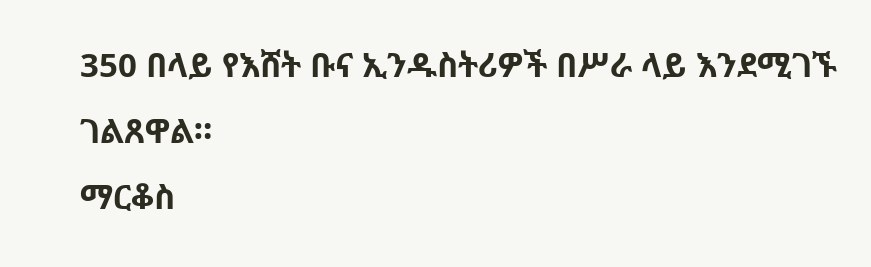350 በላይ የእሸት ቡና ኢንዱስትሪዎች በሥራ ላይ እንደሚገኙ ገልጸዋል።
ማርቆስ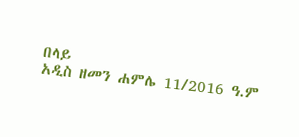በላይ
አዲስ ዘመን ሐምሌ 11/2016 ዓ.ም